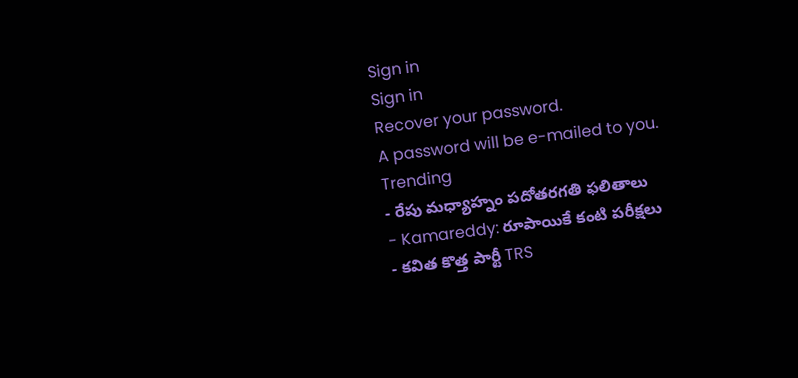Sign in
Sign in
Recover your password.
A password will be e-mailed to you.
Trending
- రేపు మధ్యాహ్నం పదోతరగతి ఫలితాలు
- Kamareddy: రూపాయికే కంటి పరీక్షలు
- కవిత కొత్త పార్టీ TRS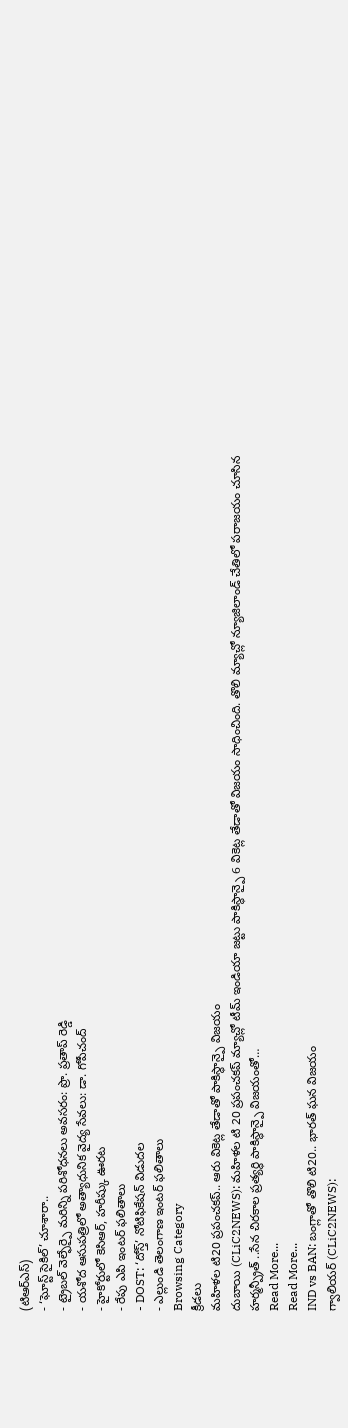(టిఆర్ఎస్)
- ‘ఘోస్ట్ సైకిల్’ చూశారా..
- ట్రైబల్ వెల్ఫేర్పై మరిన్ని పరిశోధనలు అవసరం: ప్రొ. ప్రతాప్ రెడ్డి
- యశోద ఆసుపత్రిలో అత్యాధునిక వైద్య సేవలు: డా. గోపీచంద్
- హైకోర్టులో కెసిఆర్, హరీష్కు ఊరట
- రేపు ఎపి ఇంటర్ ఫలితాలు
- DOST: ‘దోస్త్’ నోటిఫికేషన్ విడుదల
- ఎల్లుండి తెలంగాణ ఇంటర్ ఫలితాలు
Browsing Category
క్రీడలు
మహిళల టి20 ప్రపంచకప్.. ఆరు వికెట్ల తేడాతో పాకిస్థాన్పై విజయం
దుబాయి (CLiC2NEWS): మహిళల టి 20 ప్రపంచకప్ మ్యాచ్లో టీమ్ ఇండియా జట్టు పాకిస్థాన్పై 6 వికెట్ల తేడాతో విజయం సాధించింది. తొలి మ్యాచ్లో న్యూజిలాండ్ చేతిలో పరాజయం చూసిన హర్మన్ప్రీత్ ..సేన చిరకాల ప్రత్యర్థి పాకిస్థాన్పై విజయంతో…
Read More...
Read More...
IND vs BAN: బంగ్లాతో తొలి టి20.. భారత్ ఘన విజయం
గ్వాలియర్ (CLiC2NEWS):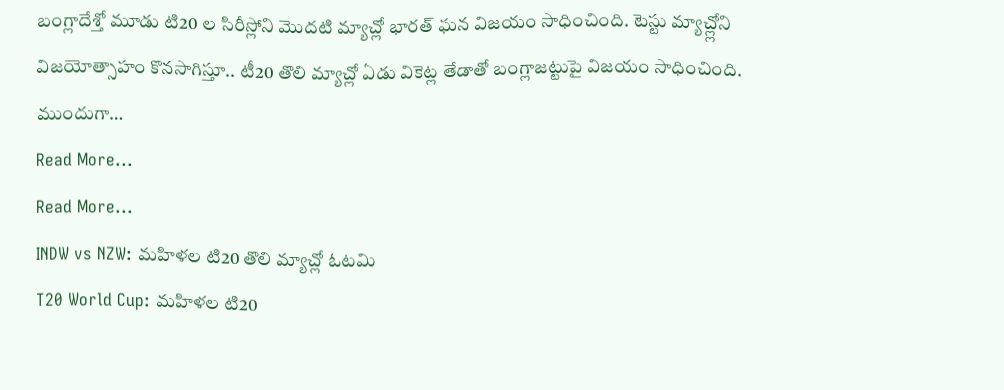బంగ్లాదేశ్తో మూడు టి20 ల సిరీస్లోని మొదటి మ్యాచ్లో భారత్ ఘన విజయం సాధించింది. టెస్టు మ్యాచ్ల్లోని విజయోత్సాహం కొనసాగిస్తూ.. టీ20 తొలి మ్యాచ్లో ఏడు వికెట్ల తేడాతో బంగ్లాజట్టుపై విజయం సాధించింది. ముందుగా…
Read More...
Read More...
INDW vs NZW: మహిళల టి20 తొలి మ్యాచ్లో ఓటమి
T20 World Cup: మహిళల టి20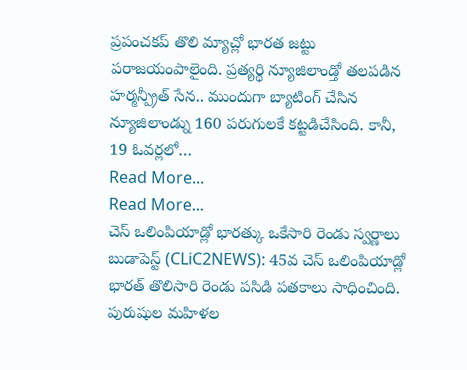ప్రపంచకప్ తొలి మ్యాచ్లో భారత జట్టు పరాజయంపాలైంది. ప్రత్యర్థి న్యూజిలాండ్తో తలపడిన హర్మన్ప్రీత్ సేన.. ముందుగా బ్యాటింగ్ చేసిన న్యూజిలాండ్ను 160 పరుగులకే కట్టడిచేసింది. కానీ, 19 ఓవర్లలో…
Read More...
Read More...
చెస్ ఒలింపియాడ్లో భారత్కు ఒకేసారి రెండు స్వర్ణాలు
బుడాపెస్ట్ (CLiC2NEWS): 45వ చెస్ ఒలింపియాడ్లో భారత్ తొలిసారి రెండు పసిడి పతకాలు సాధించింది. పురుషుల మహిళల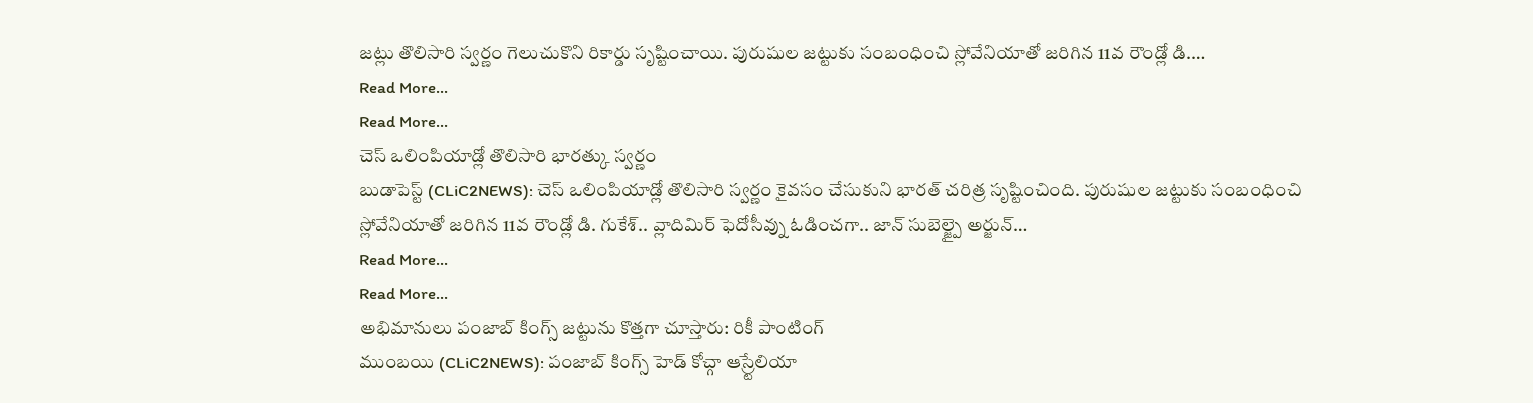జట్లు తొలిసారి స్వర్ణం గెలుచుకొని రికార్డు సృష్టించాయి. పురుషుల జట్టుకు సంబంధించి స్లోవేనియాతో జరిగిన 11వ రౌండ్లో డి.…
Read More...
Read More...
చెస్ ఒలింపియాడ్లో తొలిసారి భారత్కు స్వర్ణం
బుడాపెస్ట్ (CLiC2NEWS): చెస్ ఒలింపియాడ్లో తొలిసారి స్వర్ణం కైవసం చేసుకుని భారత్ చరిత్ర సృష్టించింది. పురుషుల జట్టుకు సంబంధించి స్లోవేనియాతో జరిగిన 11వ రౌండ్లో డి. గుకేశ్.. వ్లాదిమిర్ ఫెదోసీవ్ను ఓడించగా.. జాన్ సుబెల్జ్పై అర్జున్…
Read More...
Read More...
అభిమానులు పంజాబ్ కింగ్స్ జట్టును కొత్తగా చూస్తారు: రికీ పాంటింగ్
ముంబయి (CLiC2NEWS): పంజాబ్ కింగ్స్ హెడ్ కోచ్గా ఆస్ర్టేలియా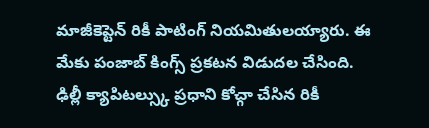మాజీకెప్టెన్ రికీ పాటింగ్ నియమితులయ్యారు. ఈ మేకు పంజాబ్ కింగ్స్ ప్రకటన విడుదల చేసింది. ఢిల్లీ క్యాపిటల్స్కు ప్రధాని కోచ్గా చేసిన రికీ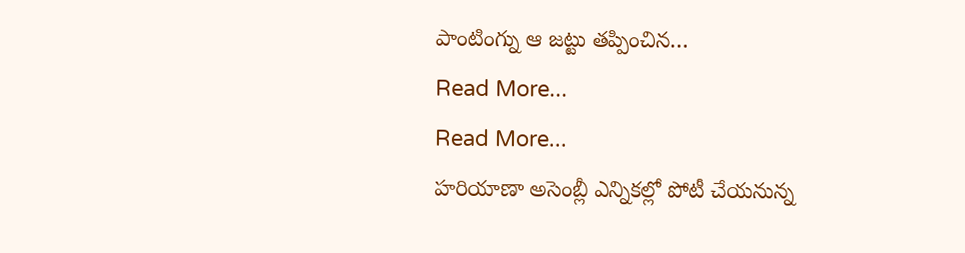పాంటింగ్ను ఆ జట్టు తప్పించిన…
Read More...
Read More...
హరియాణా అసెంబ్లీ ఎన్నికల్లో పోటీ చేయనున్న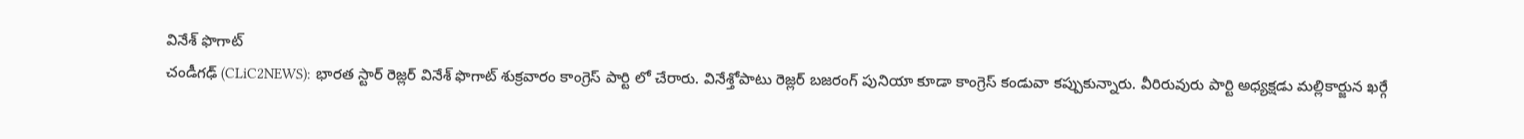వినేశ్ ఫొగాట్
చండీగఢ్ (CLiC2NEWS): భారత స్టార్ రెజ్లర్ వినేశ్ ఫొగాట్ శుక్రవారం కాంగ్రెస్ పార్టి లో చేరారు. వినేశ్తోపాటు రెజ్లర్ బజరంగ్ పునియా కూడా కాంగ్రెస్ కండువా కప్పుకున్నారు. వీరిరువురు పార్టి అధ్యక్షడు మల్లికార్జున ఖర్గే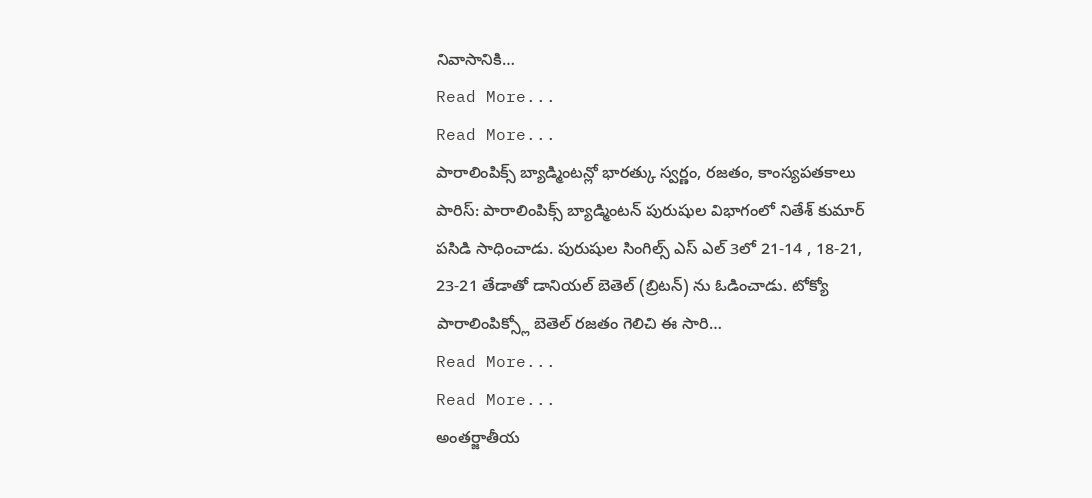నివాసానికి…
Read More...
Read More...
పారాలింపిక్స్ బ్యాడ్మింటన్లో భారత్కు స్వర్ణం, రజతం, కాంస్యపతకాలు
పారిస్: పారాలింపిక్స్ బ్యాడ్మింటన్ పురుషుల విభాగంలో నితేశ్ కుమార్ పసిడి సాధించాడు. పురుషుల సింగిల్స్ ఎస్ ఎల్ 3లో 21-14 , 18-21, 23-21 తేడాతో డానియల్ బెతెల్ (బ్రిటన్) ను ఓడించాడు. టోక్యో పారాలింపిక్స్లో బెతెల్ రజతం గెలిచి ఈ సారి…
Read More...
Read More...
అంతర్జాతీయ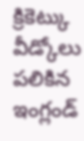క్రికెట్కు వీడ్కోలు పలికిన ఇంగ్లండ్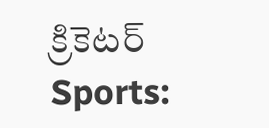క్రికెటర్
Sports: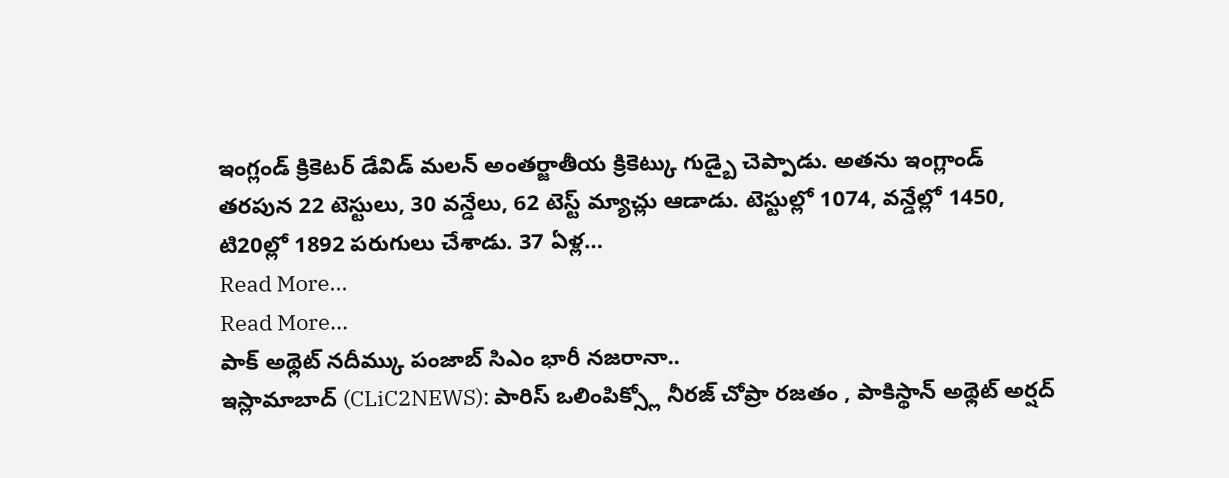ఇంగ్లండ్ క్రికెటర్ డేవిడ్ మలన్ అంతర్జాతీయ క్రికెట్కు గుడ్బై చెప్పాడు. అతను ఇంగ్లాండ్ తరపున 22 టెస్టులు, 30 వన్డేలు, 62 టెస్ట్ మ్యాచ్లు ఆడాడు. టెస్టుల్లో 1074, వన్డేల్లో 1450, టి20ల్లో 1892 పరుగులు చేశాడు. 37 ఏళ్ల…
Read More...
Read More...
పాక్ అథ్లెట్ నదీమ్కు పంజాబ్ సిఎం భారీ నజరానా..
ఇస్లామాబాద్ (CLiC2NEWS): పారిస్ ఒలింపిక్స్లో నీరజ్ చోప్రా రజతం , పాకిస్థాన్ అథ్లెట్ అర్షద్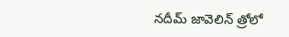నదీమ్ జావెలిన్ త్రోలో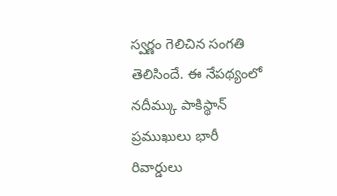స్వర్ణం గెలిచిన సంగతి తెలిసిందే. ఈ నేపథ్యంలో నదీమ్కు పాకిస్థాన్ ప్రముఖులు భారీ రివార్డులు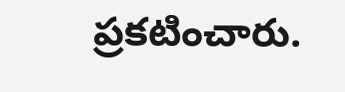ప్రకటించారు.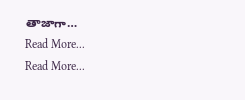తాజాగా…
Read More...
Read More...